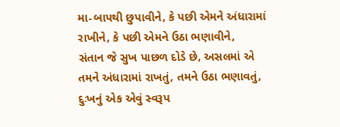મા-બાપથી છુપાવીને, કે પછી એમને અંધારામાં
રાખીને, કે પછી એમને ઉઠા ભણાવીને,
સંતાન જે સુખ પાછળ દોડે છે, અસલમાં એ
તમને અંધારામાં રાખતું, તમને ઉઠા ભણાવતું,
દુઃખનું એક એવું સ્વરૂપ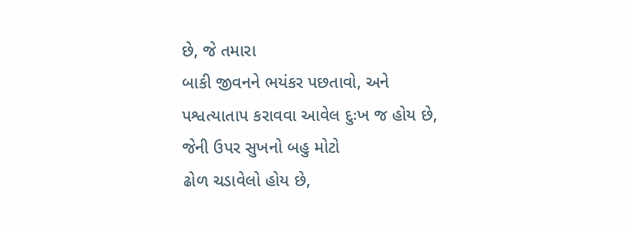છે, જે તમારા
બાકી જીવનને ભયંકર પછતાવો, અને
પશ્વત્યાતાપ કરાવવા આવેલ દુઃખ જ હોય છે,
જેની ઉપર સુખનો બહુ મોટો
ઢોળ ચડાવેલો હોય છે,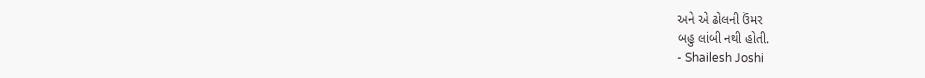અને એ ઢોલની ઉંમર
બહુ લાંબી નથી હોતી.
- Shailesh Joshi